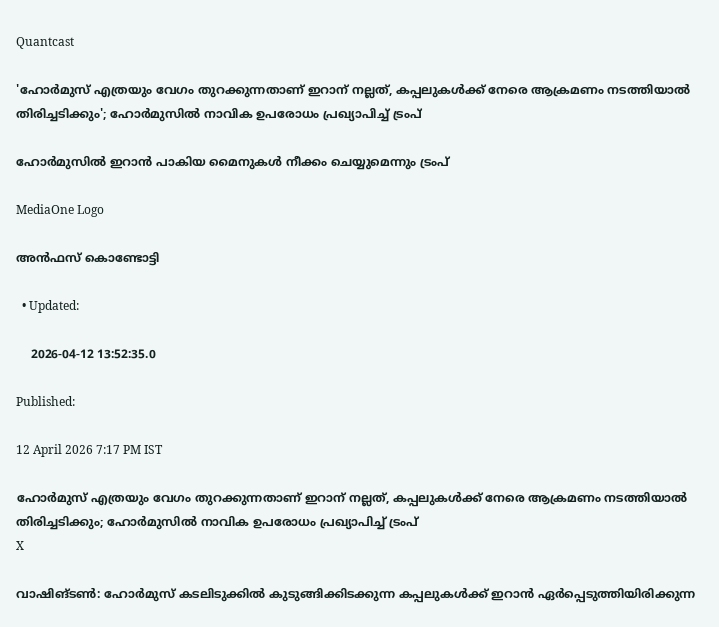Quantcast

'ഹോര്‍മുസ് എത്രയും വേഗം തുറക്കുന്നതാണ് ഇറാന് നല്ലത്, കപ്പലുകള്‍ക്ക് നേരെ ആക്രമണം നടത്തിയാല്‍ തിരിച്ചടിക്കും'; ഹോര്‍മുസില്‍ നാവിക ഉപരോധം പ്രഖ്യാപിച്ച് ട്രംപ്

ഹോർമുസിൽ ഇറാൻ പാകിയ മൈനുകൾ നീക്കം ചെയ്യുമെന്നും ട്രംപ്

MediaOne Logo

അൻഫസ് കൊണ്ടോട്ടി

  • Updated:

    2026-04-12 13:52:35.0

Published:

12 April 2026 7:17 PM IST

ഹോര്‍മുസ് എത്രയും വേഗം തുറക്കുന്നതാണ് ഇറാന് നല്ലത്, കപ്പലുകള്‍ക്ക് നേരെ ആക്രമണം നടത്തിയാല്‍ തിരിച്ചടിക്കും; ഹോര്‍മുസില്‍ നാവിക ഉപരോധം പ്രഖ്യാപിച്ച് ട്രംപ്
X

വാഷിങ്ടണ്‍: ഹോര്‍മുസ് കടലിടുക്കില്‍ കുടുങ്ങിക്കിടക്കുന്ന കപ്പലുകള്‍ക്ക് ഇറാന്‍ ഏര്‍പ്പെടുത്തിയിരിക്കുന്ന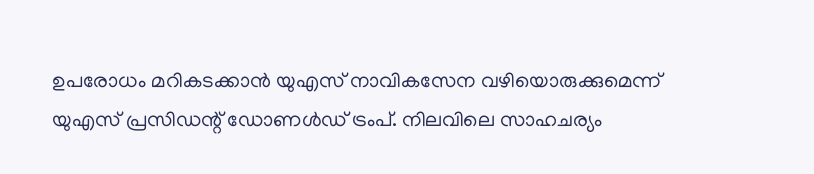ഉപരോധം മറികടക്കാന്‍ യുഎസ് നാവികസേന വഴിയൊരുക്കുമെന്ന് യുഎസ് പ്രസിഡന്റ് ഡോണള്‍ഡ് ട്രംപ്. നിലവിലെ സാഹചര്യം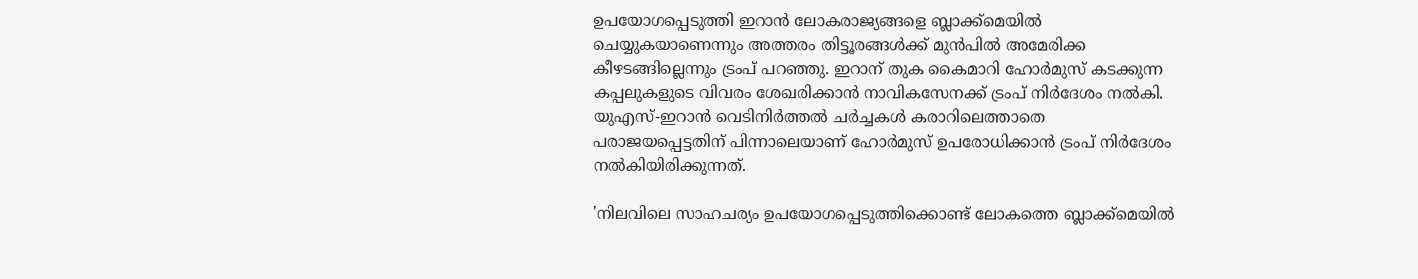ഉപയോഗപ്പെടുത്തി ഇറാന്‍ ലോകരാജ്യങ്ങളെ ബ്ലാക്ക്‌മെയില്‍ ചെയ്യുകയാണെന്നും അത്തരം തിട്ടൂരങ്ങള്‍ക്ക് മുന്‍പില്‍ അമേരിക്ക കീഴടങ്ങില്ലെന്നും ട്രംപ് പറഞ്ഞു. ഇറാന് തുക കൈമാറി ഹോര്‍മുസ് കടക്കുന്ന കപ്പലുകളുടെ വിവരം ശേഖരിക്കാന്‍ നാവികസേനക്ക് ട്രംപ് നിര്‍ദേശം നല്‍കി. യുഎസ്-ഇറാന്‍ വെടിനിര്‍ത്തല്‍ ചര്‍ച്ചകള്‍ കരാറിലെത്താതെ പരാജയപ്പെട്ടതിന് പിന്നാലെയാണ് ഹോര്‍മുസ് ഉപരോധിക്കാന്‍ ട്രംപ് നിര്‍ദേശം നല്‍കിയിരിക്കുന്നത്.

'നിലവിലെ സാഹചര്യം ഉപയോഗപ്പെടുത്തിക്കൊണ്ട് ലോകത്തെ ബ്ലാക്ക്‌മെയില്‍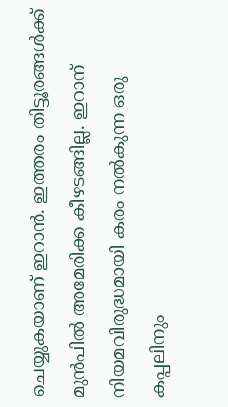ചെയ്യുകയാണ് ഇറാന്‍. ഇത്തരം തിട്ടൂരങ്ങള്‍ക്ക് മുന്‍പില്‍ അമേരിക്ക കീഴടങ്ങില്ല. ഇറാന് നിയമവിരുദ്ധമായി കരം നല്‍കുന്ന ഒരു കപ്പലിനും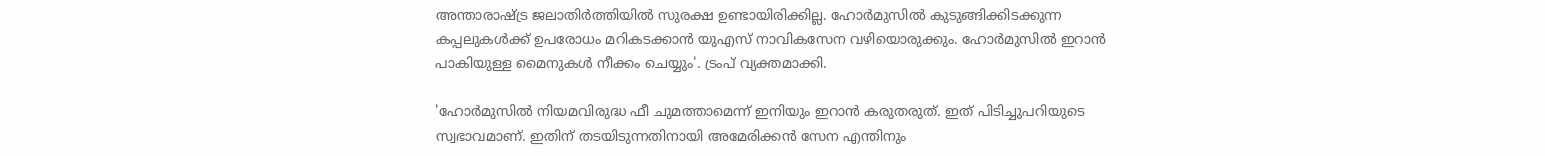അന്താരാഷ്ട്ര ജലാതിര്‍ത്തിയില്‍ സുരക്ഷ ഉണ്ടായിരിക്കില്ല. ഹോര്‍മുസില്‍ കുടുങ്ങിക്കിടക്കുന്ന കപ്പലുകള്‍ക്ക് ഉപരോധം മറികടക്കാന്‍ യുഎസ് നാവികസേന വഴിയൊരുക്കും. ഹോര്‍മുസില്‍ ഇറാന്‍ പാകിയുള്ള മൈനുകള്‍ നീക്കം ചെയ്യും'. ട്രംപ് വ്യക്തമാക്കി.

'ഹോര്‍മുസില്‍ നിയമവിരുദ്ധ ഫീ ചുമത്താമെന്ന് ഇനിയും ഇറാന്‍ കരുതരുത്. ഇത് പിടിച്ചുപറിയുടെ സ്വഭാവമാണ്. ഇതിന് തടയിടുന്നതിനായി അമേരിക്കന്‍ സേന എന്തിനും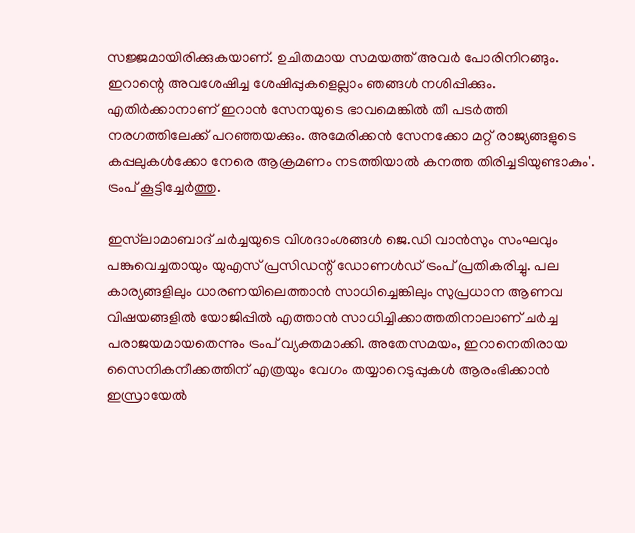സജ്ജമായിരിക്കുകയാണ്. ഉചിതമായ സമയത്ത് അവര്‍ പോരിനിറങ്ങും. ഇറാന്റെ അവശേഷിച്ച ശേഷിപ്പുകളെല്ലാം ഞങ്ങള്‍ നശിപ്പിക്കും. എതിര്‍ക്കാനാണ് ഇറാന്‍ സേനയുടെ ഭാവമെങ്കില്‍ തീ പടര്‍ത്തി നരഗത്തിലേക്ക് പറഞ്ഞയക്കും. അമേരിക്കന്‍ സേനക്കോ മറ്റ് രാജ്യങ്ങളുടെ കപ്പലുകള്‍ക്കോ നേരെ ആക്രമണം നടത്തിയാല്‍ കനത്ത തിരിച്ചടിയുണ്ടാകും'. ട്രംപ് കൂട്ടിച്ചേര്‍ത്തു.

ഇസ്‌ലാമാബാദ് ചര്‍ച്ചയുടെ വിശദാംശങ്ങള്‍ ജെ.ഡി വാന്‍സും സംഘവും പങ്കുവെച്ചതായും യുഎസ് പ്രസിഡന്റ് ഡോണള്‍ഡ് ട്രംപ് പ്രതികരിച്ചു. പല കാര്യങ്ങളിലും ധാരണയിലെത്താന്‍ സാധിച്ചെങ്കിലും സുപ്രധാന ആണവ വിഷയങ്ങളില്‍ യോജിപ്പില്‍ എത്താന്‍ സാധിച്ചിക്കാത്തതിനാലാണ് ചർച്ച പരാജയമായതെന്നും ട്രംപ് വ്യക്തമാക്കി. അതേസമയം, ഇറാനെതിരായ സൈനികനീക്കത്തിന് എത്രയും വേഗം തയ്യാറെടുപ്പുകള്‍ ആരംഭിക്കാന്‍ ഇസ്രായേല്‍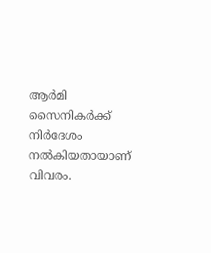ആര്‍മി സൈനികര്‍ക്ക് നിര്‍ദേശം നല്‍കിയതായാണ് വിവരം.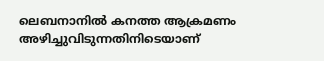ലെബനാനില്‍ കനത്ത ആക്രമണം അഴിച്ചുവിടുന്നതിനിടെയാണ്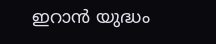ഇറാന്‍ യുദ്ധം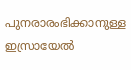പുനരാരംഭിക്കാനുള്ള ഇസ്രായേല്‍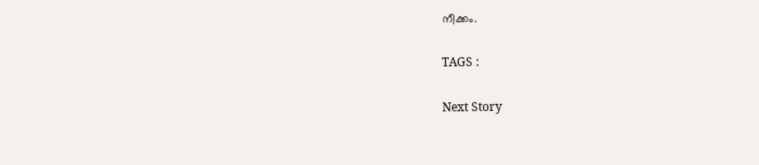നീക്കം.

TAGS :

Next Story